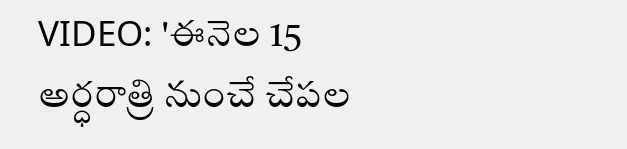VIDEO: 'ఈనెల 15 అర్ధరాత్రి నుంచే చేపల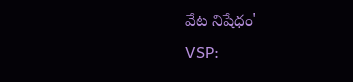వేట నిషేధం'
VSP: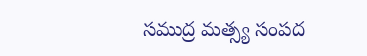సముద్ర మత్స్య సంపద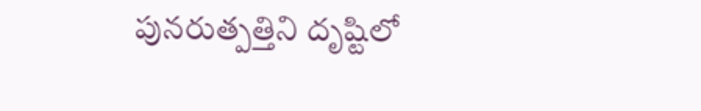పునరుత్పత్తిని దృష్టిలో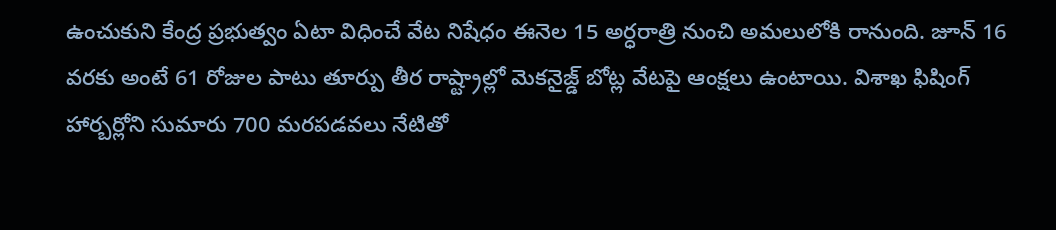ఉంచుకుని కేంద్ర ప్రభుత్వం ఏటా విధించే వేట నిషేధం ఈనెల 15 అర్ధరాత్రి నుంచి అమలులోకి రానుంది. జూన్ 16 వరకు అంటే 61 రోజుల పాటు తూర్పు తీర రాష్ట్రాల్లో మెకనైజ్డ్ బోట్ల వేటపై ఆంక్షలు ఉంటాయి. విశాఖ ఫిషింగ్ హార్బర్లోని సుమారు 700 మరపడవలు నేటితో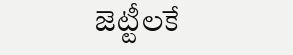జెట్టీలకే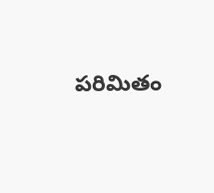పరిమితం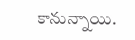కానున్నాయి.